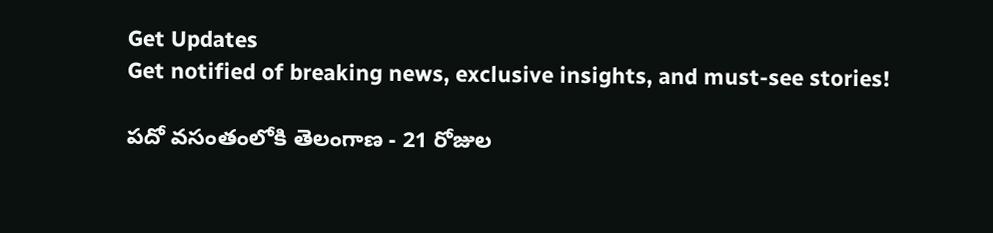Get Updates
Get notified of breaking news, exclusive insights, and must-see stories!

పదో వసంతంలోకి తెలంగాణ - 21 రోజుల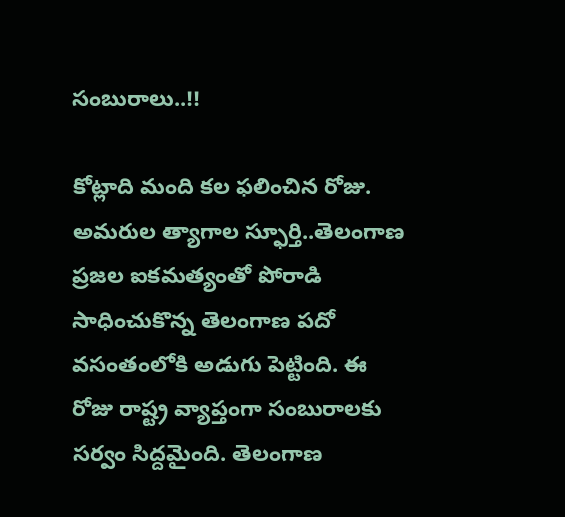సంబురాలు..!!

కోట్లాది మంది కల ఫలించిన రోజు. అమరుల త్యాగాల స్ఫూర్తి..తెలంగాణ ప్రజల ఐకమత్యంతో పోరాడి సాధించుకొన్న తెలంగాణ పదో వసంతంలోకి అడుగు పెట్టింది. ఈ రోజు రాష్ట్ర వ్యాప్తంగా సంబురాలకు సర్వం సిద్దమైంది. తెలంగాణ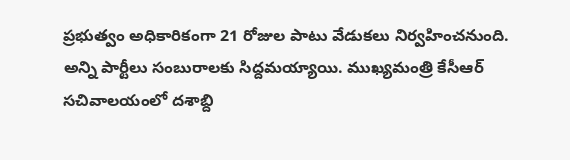ప్రభుత్వం అధికారికంగా 21 రోజుల పాటు వేడుకలు నిర్వహించనుంది. అన్ని పార్టీలు సంబురాలకు సిద్దమయ్యాయి. ముఖ్యమంత్రి కేసీఆర్ సచివాలయంలో దశాబ్ది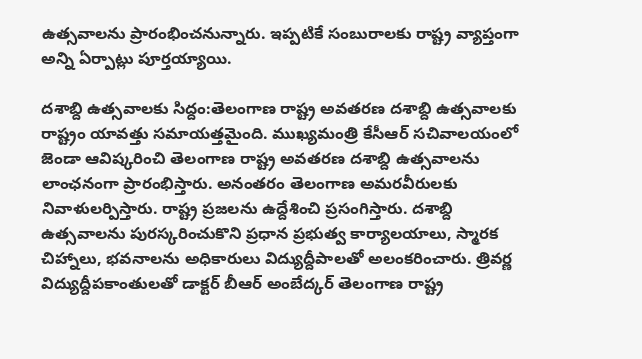ఉత్సవాలను ప్రారంభించనున్నారు. ఇప్పటికే సంబురాలకు రాష్ట్ర వ్యాప్తంగా అన్ని ఏర్పాట్లు పూర్తయ్యాయి.

దశాబ్ది ఉత్సవాలకు సిద్దం:తెలంగాణ రాష్ట్ర అవతరణ దశాబ్ది ఉత్సవాలకు రాష్ట్రం యావత్తు సమాయత్తమైంది. ముఖ్యమంత్రి కేసీఆర్ సచివాలయంలో జెండా ఆవిష్కరించి తెలంగాణ రాష్ట్ర అవతరణ దశాబ్ది ఉత్సవాలను లాంఛనంగా ప్రారంభిస్తారు. అనంతరం తెలంగాణ అమరవీరులకు నివాళులర్పిస్తారు. రాష్ట్ర ప్రజలను ఉద్దేశించి ప్రసంగిస్తారు. దశాబ్ది ఉత్సవాలను పురస్కరించుకొని ప్రధాన ప్రభుత్వ కార్యాలయాలు, స్మారక చిహ్నాలు, భవనాలను అధికారులు విద్యుద్దీపాలతో అలంకరించారు. త్రివర్ణ విద్యుద్దీపకాంతులతో డాక్టర్‌ బీఆర్‌ అంబేద్కర్‌ తెలంగాణ రాష్ట్ర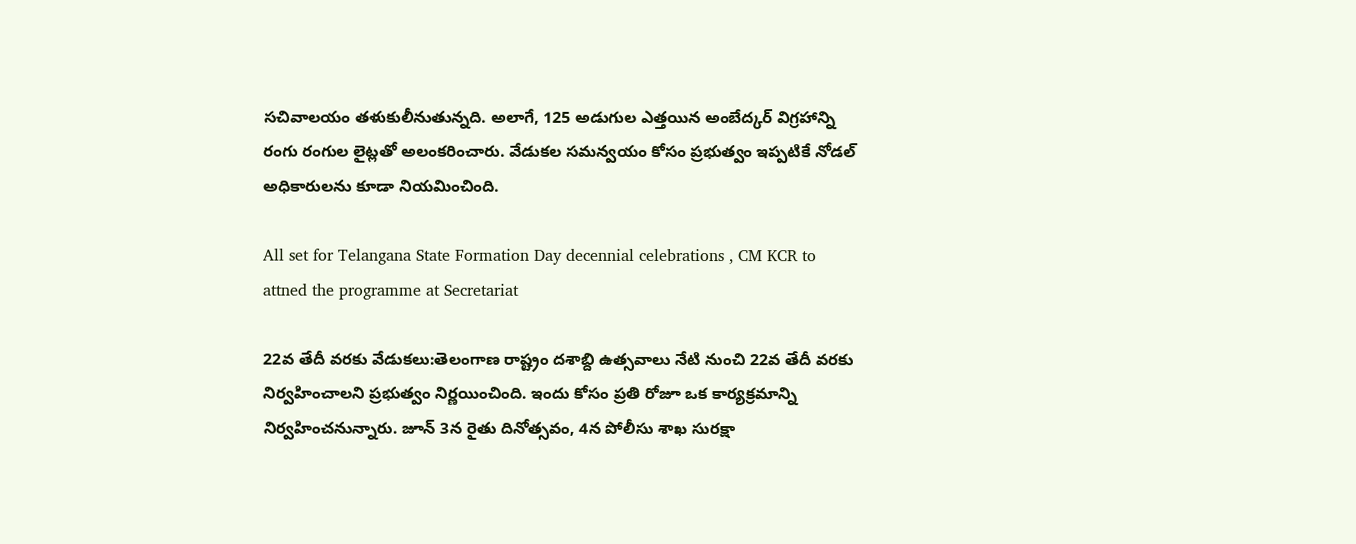సచివాలయం తళుకులీనుతున్నది. అలాగే, 125 అడుగుల ఎత్తయిన అంబేద్కర్‌ విగ్రహాన్ని రంగు రంగుల లైట్లతో అలంకరించారు. వేడుకల సమన్వయం కోసం ప్రభుత్వం ఇప్పటికే నోడల్‌ అధికారులను కూడా నియమించింది.

All set for Telangana State Formation Day decennial celebrations , CM KCR to attned the programme at Secretariat

22వ తేదీ వరకు వేడుకలు:తెలంగాణ రాష్ట్రం దశాబ్ది ఉత్సవాలు నేటి నుంచి 22వ తేదీ వరకు నిర్వహించాలని ప్రభుత్వం నిర్ణయించింది. ఇందు కోసం ప్రతి రోజూ ఒక కార్యక్రమాన్ని నిర్వహించనున్నారు. జూన్‌ 3న రైతు దినోత్సవం, 4న పోలీసు శాఖ సురక్షా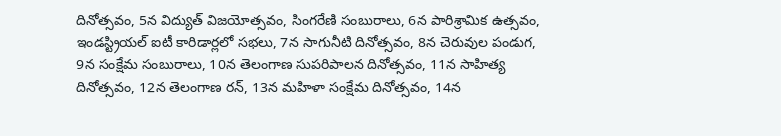దినోత్సవం, 5న విద్యుత్‌ విజయోత్సవం, సింగరేణి సంబురాలు, 6న పారిశ్రామిక ఉత్సవం, ఇండస్ట్రియల్‌ ఐటీ కారిడార్లలో సభలు, 7న సాగునీటి దినోత్సవం, 8న చెరువుల పండుగ, 9న సంక్షేమ సంబురాలు, 10న తెలంగాణ సుపరిపాలన దినోత్సవం, 11న సాహిత్య దినోత్సవం, 12న తెలంగాణ రన్‌, 13న మహిళా సంక్షేమ దినోత్సవం, 14న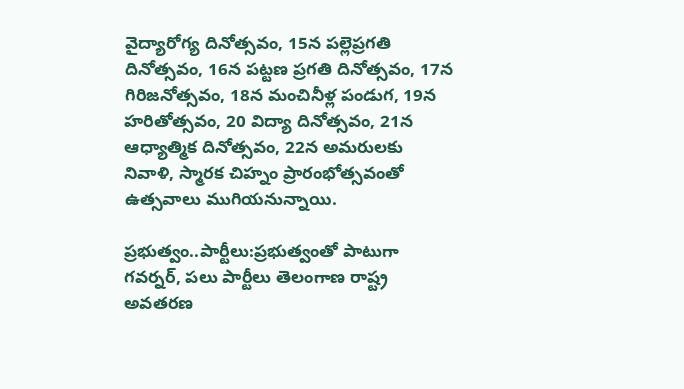వైద్యారోగ్య దినోత్సవం, 15న పల్లెప్రగతి దినోత్సవం, 16న పట్టణ ప్రగతి దినోత్సవం, 17న గిరిజనోత్సవం, 18న మంచినీళ్ల పండుగ, 19న హరితోత్సవం, 20 విద్యా దినోత్సవం, 21న ఆధ్యాత్మిక దినోత్సవం, 22న అమరులకు నివాళి, స్మారక చిహ్నం ప్రారంభోత్సవంతో ఉత్సవాలు ముగియనున్నాయి.

ప్రభుత్వం..పార్టీలు:ప్రభుత్వంతో పాటుగా గవర్నర్, పలు పార్టీలు తెలంగాణ రాష్ట్ర అవతరణ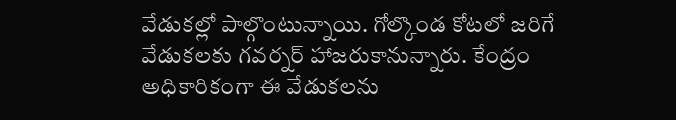వేడుకల్లో పాల్గొంటున్నాయి. గోల్కొండ కోటలో జరిగే వేడుకలకు గవర్నర్ హాజరుకానున్నారు. కేంద్రం అధికారికంగా ఈ వేడుకలను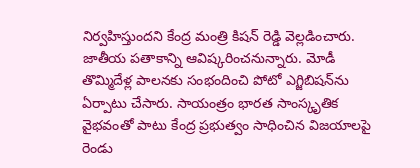నిర్వహిస్తుందని కేంద్ర మంత్రి కిషన్ రెడ్డి వెల్లడించారు. జాతీయ పతాకాన్ని ఆవిష్కరించనున్నారు. మోడీ తొమ్మిదేళ్ల పాలనకు సంభందించి పోటో ఎగ్జిబిషన్‌ను ఏర్పాటు చేసారు. సాయంత్రం భారత సాంస్కృతిక వైభవంతో పాటు కేంద్ర ప్రభుత్వం సాధించిన విజయాలపై రెండు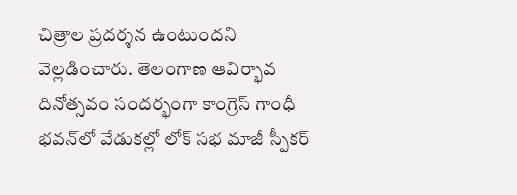చిత్రాల ప్రదర్శన ఉంటుందని వెల్లడించారు. తెలంగాణ ఆవిర్భావ దినోత్సవం సందర్భంగా కాంగ్రెస్ గాంధీ భవన్‌లో వేడుకల్లో లోక్ సభ మాజీ స్పీకర్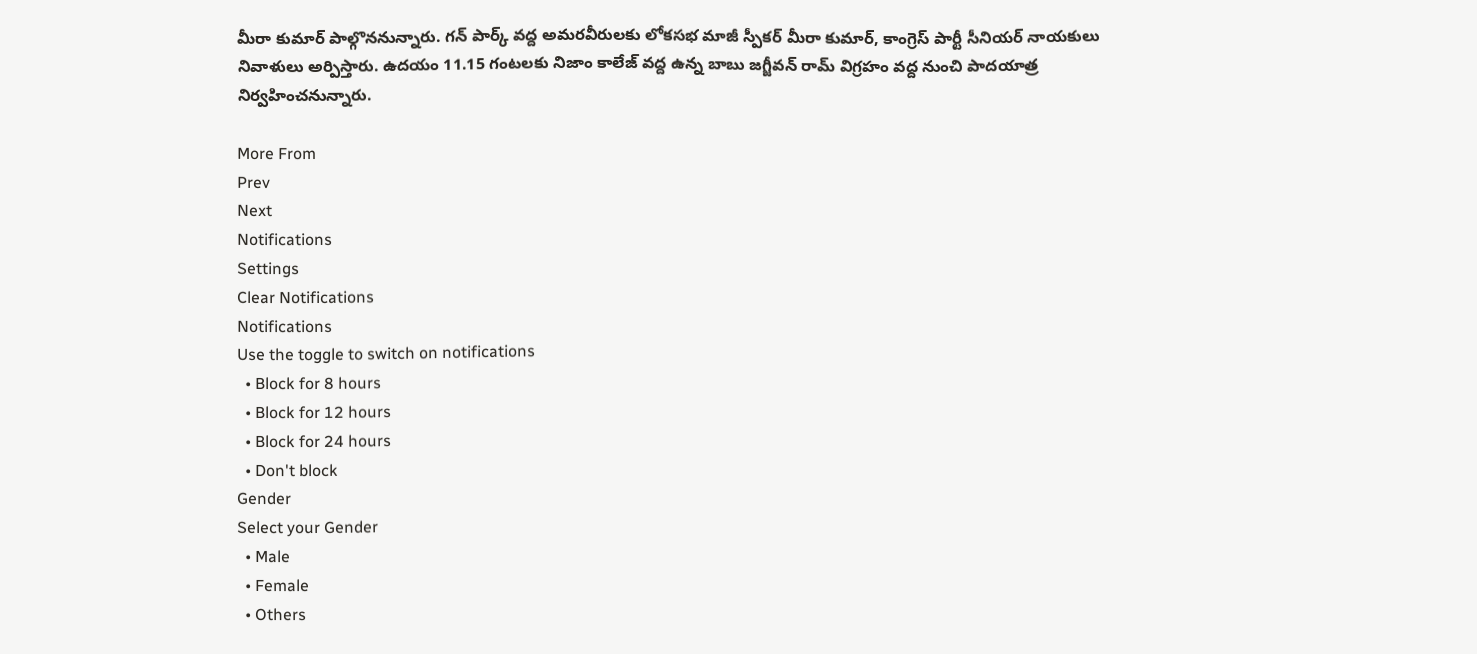మీరా కుమార్ పాల్గొననున్నారు. గన్ పార్క్ వద్ద అమరవీరులకు లోకసభ మాజీ స్పీకర్ మీరా కుమార్, కాంగ్రెస్ పార్టీ సీనియర్ నాయకులు నివాళులు అర్పిస్తారు. ఉదయం 11.15 గంటలకు నిజాం కాలేజ్ వద్ద ఉన్న బాబు జగ్జీవన్ రామ్ విగ్రహం వద్ద నుంచి పాదయాత్ర నిర్వహించనున్నారు.

More From
Prev
Next
Notifications
Settings
Clear Notifications
Notifications
Use the toggle to switch on notifications
  • Block for 8 hours
  • Block for 12 hours
  • Block for 24 hours
  • Don't block
Gender
Select your Gender
  • Male
  • Female
  • Others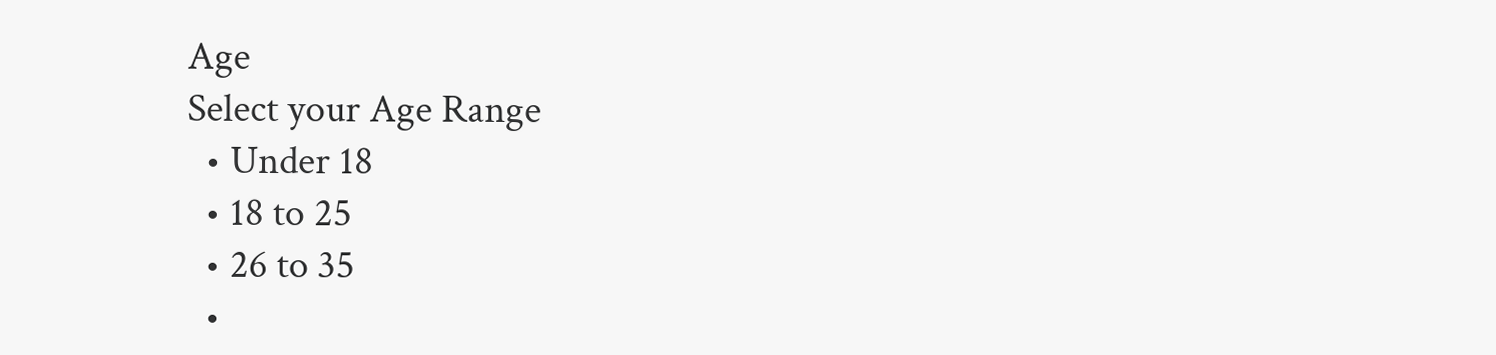Age
Select your Age Range
  • Under 18
  • 18 to 25
  • 26 to 35
  •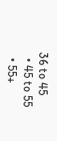36 to 45
  • 45 to 55
  • 55+